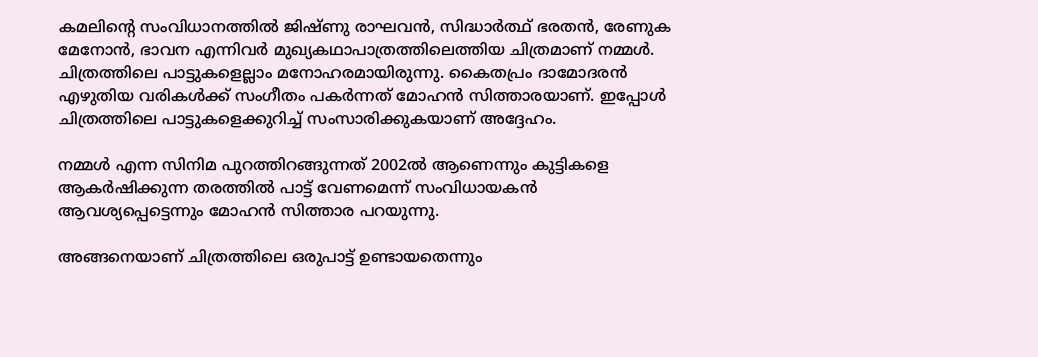കമലിന്റെ സംവിധാനത്തില്‍ ജിഷ്ണു രാഘവന്‍, സിദ്ധാര്‍ത്ഥ് ഭരതന്‍, രേണുക മേനോന്‍, ഭാവന എന്നിവര്‍ മുഖ്യകഥാപാത്രത്തിലെത്തിയ ചിത്രമാണ് നമ്മള്‍. ചിത്രത്തിലെ പാട്ടുകളെല്ലാം മനോഹരമായിരുന്നു. കൈതപ്രം ദാമോദരന്‍ എഴുതിയ വരികള്‍ക്ക് സംഗീതം പകര്‍ന്നത് മോഹന്‍ സിത്താരയാണ്. ഇപ്പോള്‍ ചിത്രത്തിലെ പാട്ടുകളെക്കുറിച്ച് സംസാരിക്കുകയാണ് അദ്ദേഹം.

നമ്മള്‍ എന്ന സിനിമ പുറത്തിറങ്ങുന്നത് 2002ല്‍ ആണെന്നും കുട്ടികളെ ആകര്‍ഷിക്കുന്ന തരത്തില്‍ പാട്ട് വേണമെന്ന് സംവിധായകന്‍ ആവശ്യപ്പെട്ടെന്നും മോഹന്‍ സിത്താര പറയുന്നു.

അങ്ങനെയാണ് ചിത്രത്തിലെ ഒരുപാട്ട് ഉണ്ടായതെന്നും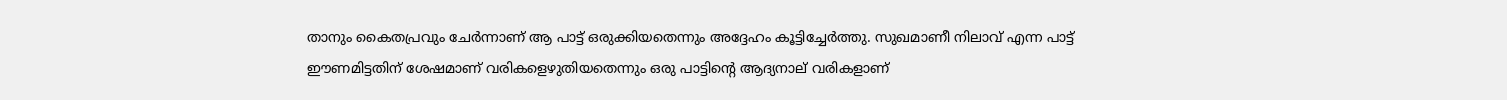താനും കൈതപ്രവും ചേര്‍ന്നാണ് ആ പാട്ട് ഒരുക്കിയതെന്നും അദ്ദേഹം കൂട്ടിച്ചേര്‍ത്തു. സുഖമാണീ നിലാവ് എന്ന പാട്ട് ഈണമിട്ടതിന് ശേഷമാണ് വരികളെഴുതിയതെന്നും ഒരു പാട്ടിന്റെ ആദ്യനാല് വരികളാണ്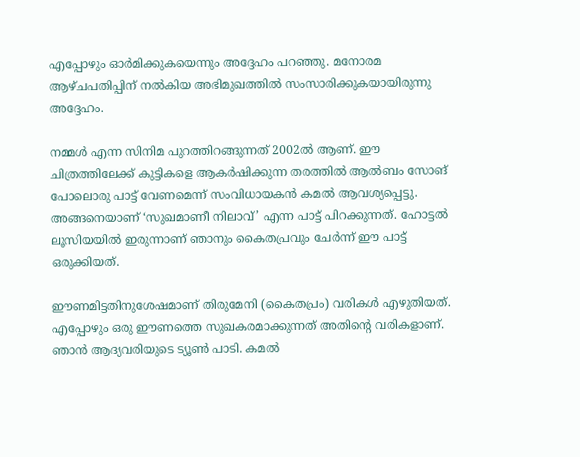എപ്പോഴും ഓര്‍മിക്കുകയെന്നും അദ്ദേഹം പറഞ്ഞു. മനോരമ ആഴ്ചപതിപ്പിന് നല്‍കിയ അഭിമുഖത്തില്‍ സംസാരിക്കുകയായിരുന്നു അദ്ദേഹം.

നമ്മള്‍ എന്ന സിനിമ പുറത്തിറങ്ങുന്നത് 2002ല്‍ ആണ്. ഈ ചിത്രത്തിലേക്ക് കുട്ടികളെ ആകര്‍ഷിക്കുന്ന തരത്തില്‍ ആല്‍ബം സോങ് പോലൊരു പാട്ട് വേണമെന്ന് സംവിധായകന്‍ കമല്‍ ആവശ്യപ്പെട്ടു. അങ്ങനെയാണ് ‘സുഖമാണീ നിലാവ്’ എന്ന പാട്ട് പിറക്കുന്നത്. ഹോട്ടല്‍ ലൂസിയയില്‍ ഇരുന്നാണ് ഞാനും കൈതപ്രവും ചേര്‍ന്ന് ഈ പാട്ട് ഒരുക്കിയത്.

ഈണമിട്ടതിനുശേഷമാണ് തിരുമേനി (കൈതപ്രം) വരികള്‍ എഴുതിയത്. എപ്പോഴും ഒരു ഈണത്തെ സുഖകരമാക്കുന്നത് അതിന്റെ വരികളാണ്. ഞാന്‍ ആദ്യവരിയുടെ ട്യൂണ്‍ പാടി. കമല്‍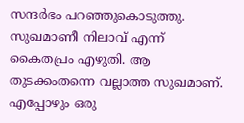സന്ദര്‍ഭം പറഞ്ഞുകൊടുത്തു. സുഖമാണീ നിലാവ് എന്ന് കൈതപ്രം എഴുതി. ആ തുടക്കംതന്നെ വല്ലാത്ത സുഖമാണ്. എപ്പോഴും ഒരു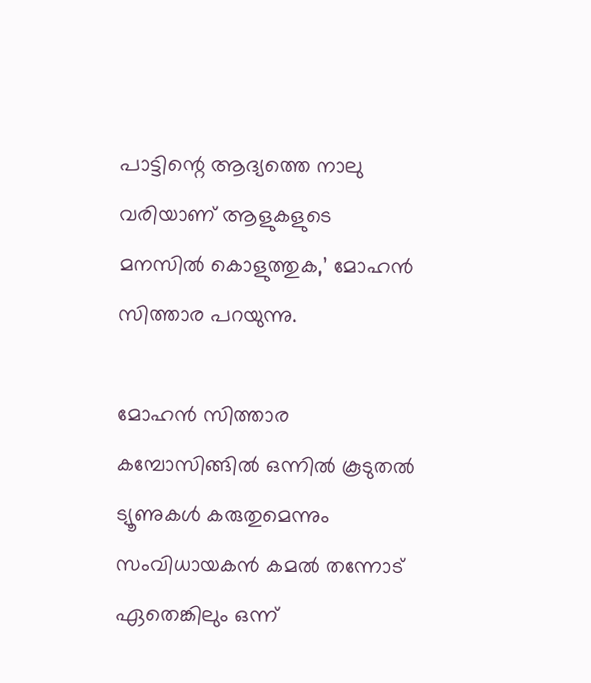പാട്ടിന്റെ ആദ്യത്തെ നാലു വരിയാണ് ആളുകളുടെ മനസില്‍ കൊളുത്തുക,’ മോഹന്‍ സിത്താര പറയുന്നു.

മോഹന്‍ സിത്താര കമ്പോസിങ്ങില്‍ ഒന്നില്‍ കൂടുതല്‍ ട്യൂണുകള്‍ കരുതുമെന്നും സംവിധായകന്‍ കമല്‍ തന്നോട് ഏതെങ്കിലും ഒന്ന്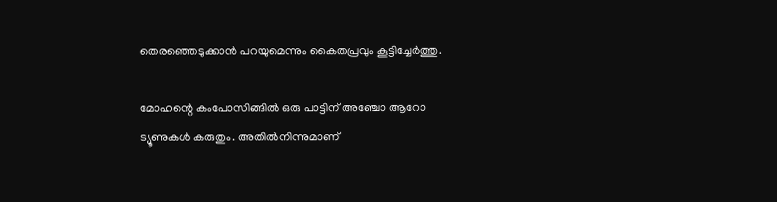തെരഞ്ഞെടുക്കാന്‍ പറയുമെന്നും കൈതപ്രവും കൂട്ടിച്ചേര്‍ത്തു.

മോഹന്റെ കംപോസിങ്ങില്‍ ഒരു പാട്ടിന് അഞ്ചോ ആറോ ട്യൂണുകള്‍ കരുതും. അതില്‍നിന്നുമാണ്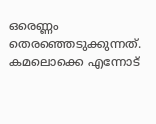ഒരെണ്ണം തെരഞ്ഞെടുക്കുന്നത്. കമലൊക്കെ എന്നോട്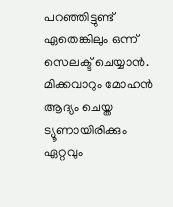പറഞ്ഞിട്ടുണ്ട് ഏതെങ്കിലും ഒന്ന് സെലക്ട് ചെയ്യാന്‍. മിക്കവാറും മോഹന്‍ ആദ്യം ചെയ്ത ട്യൂണായിരിക്കും ഏറ്റവും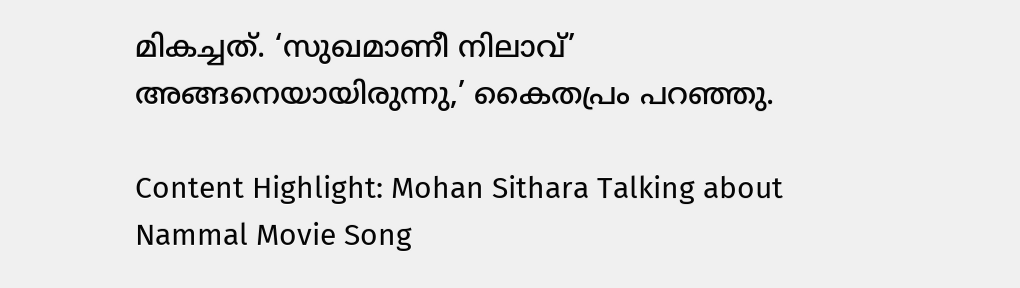മികച്ചത്. ‘സുഖമാണീ നിലാവ്’ അങ്ങനെയായിരുന്നു,’ കൈതപ്രം പറഞ്ഞു.

Content Highlight: Mohan Sithara Talking about Nammal Movie Song